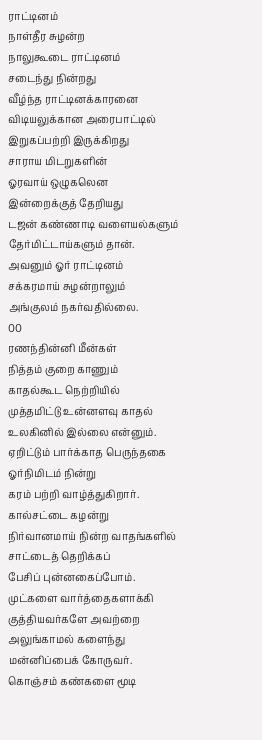ராட்டினம்
நாள்தீர சுழன்ற
நாலுகூடை ராட்டினம்
சடைந்து நின்றது
வீழ்ந்த ராட்டினக்காரனை
விடியலுக்கான அரைபாட்டில்
இறுகப்பற்றி இருக்கிறது
சாராய மிடறுகளின்
ஓரவாய் ஒழுகலென
இன்றைக்குத் தேறியது
டஜன் கண்ணாடி வளையல்களும்
தேர்மிட்டாய்களும் தான்.
அவனும் ஓர் ராட்டினம்
சக்கரமாய் சுழன்றாலும்
அங்குலம் நகர்வதில்லை.
00
ரணந்தின்னி மீன்கள்
நித்தம் குறை காணும்
காதல்கூட நெற்றியில்
முத்தமிட்டு உன்னளவு காதல்
உலகினில் இல்லை என்னும்.
ஏறிட்டும் பார்க்காத பெருந்தகை
ஓர்நிமிடம் நின்று
கரம் பற்றி வாழ்த்துகிறார்.
கால்சட்டை கழன்று
நிர்வானமாய் நின்ற வாதங்களில்
சாட்டைத் தெறிக்கப்
பேசிப் புன்னகைப்போம்.
முட்களை வார்த்தைகளாக்கி
குத்தியவர்களே அவற்றை
அலுங்காமல் களைந்து
மன்னிப்பைக் கோருவர்.
கொஞ்சம் கண்களை மூடி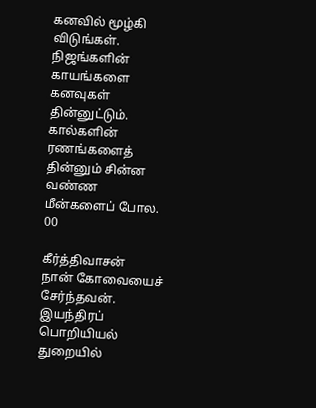கனவில் மூழ்கி விடுங்கள்.
நிஜங்களின் காயங்களை
கனவுகள் தின்னுட்டும்.
கால்களின் ரணங்களைத்
தின்னும் சின்ன வண்ண
மீன்களைப் போல.
00

கீர்த்திவாசன்
நான் கோவையைச் சேர்ந்தவன். இயந்திரப் பொறியியல் துறையில்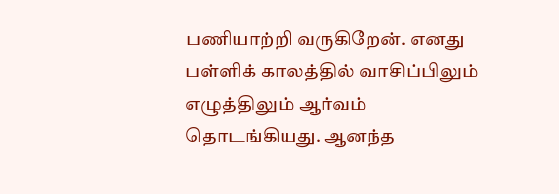பணியாற்றி வருகிறேன். எனது பள்ளிக் காலத்தில் வாசிப்பிலும் எழுத்திலும் ஆர்வம் தொடங்கியது. ஆனந்த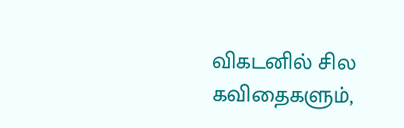விகடனில் சில கவிதைகளும்,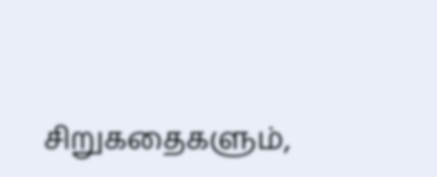சிறுகதைகளும்,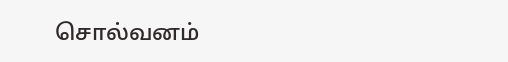சொல்வனம்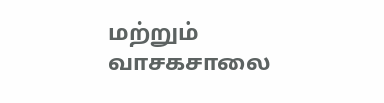மற்றும் வாசகசாலை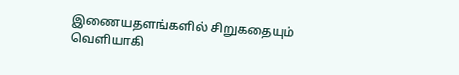இணையதளங்களில் சிறுகதையும் வெளியாகி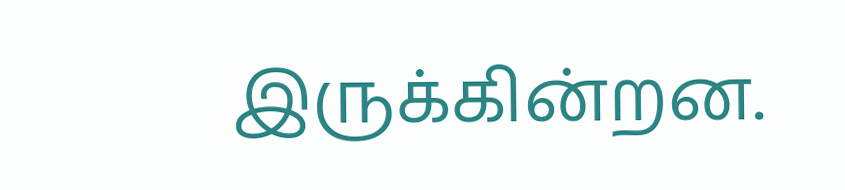இருக்கின்றன.